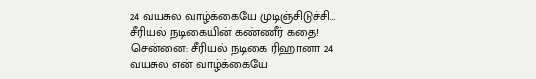24 வயசுல வாழ்க்கையே முடிஞ்சிடுச்சி… சீரியல் நடிகையின் கண்ணீர் கதை!
சென்னை: சீரியல் நடிகை ரிஹானா 24 வயசுல என் வாழ்க்கையே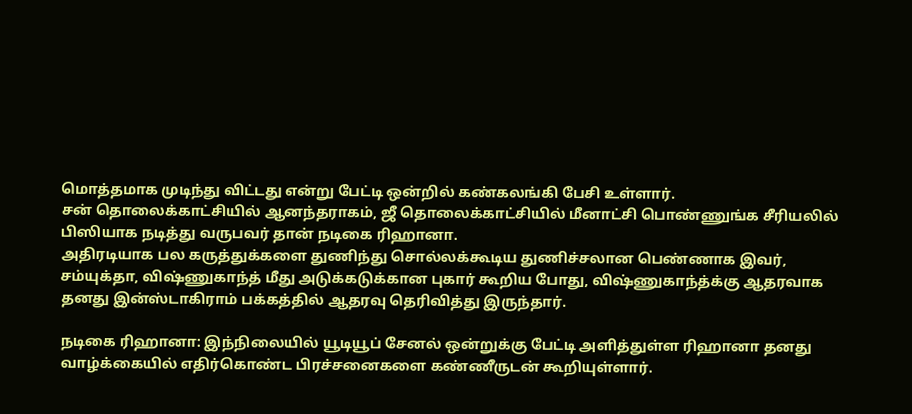மொத்தமாக முடிந்து விட்டது என்று பேட்டி ஒன்றில் கண்கலங்கி பேசி உள்ளார்.
சன் தொலைக்காட்சியில் ஆனந்தராகம், ஜீ தொலைக்காட்சியில் மீனாட்சி பொண்ணுங்க சீரியலில் பிஸியாக நடித்து வருபவர் தான் நடிகை ரிஹானா.
அதிரடியாக பல கருத்துக்களை துணிந்து சொல்லக்கூடிய துணிச்சலான பெண்ணாக இவர், சம்யுக்தா, விஷ்ணுகாந்த் மீது அடுக்கடுக்கான புகார் கூறிய போது, விஷ்ணுகாந்த்க்கு ஆதரவாக தனது இன்ஸ்டாகிராம் பக்கத்தில் ஆதரவு தெரிவித்து இருந்தார்.

நடிகை ரிஹானா: இந்நிலையில் யூடியூப் சேனல் ஒன்றுக்கு பேட்டி அளித்துள்ள ரிஹானா தனது வாழ்க்கையில் எதிர்கொண்ட பிரச்சனைகளை கண்ணீருடன் கூறியுள்ளார்.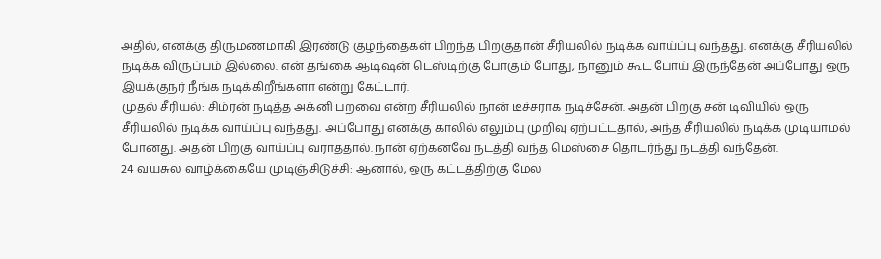அதில், எனக்கு திருமணமாகி இரண்டு குழந்தைகள் பிறந்த பிறகுதான் சீரியலில் நடிக்க வாய்ப்பு வந்தது. எனக்கு சீரியலில் நடிக்க விருப்பம் இல்லை. என் தங்கை ஆடிஷன் டெஸ்டிற்கு போகும் போது, நானும் கூட போய் இருந்தேன் அப்போது ஒரு இயக்குநர் நீங்க நடிக்கிறீங்களா என்று கேட்டார்.
முதல் சீரியல்: சிம்ரன் நடித்த அக்னி பறவை என்ற சீரியலில் நான் டீச்சராக நடிச்சேன். அதன் பிறகு சன் டிவியில் ஒரு சீரியலில் நடிக்க வாய்ப்பு வந்தது. அப்போது எனக்கு காலில் எலும்பு முறிவு ஏற்பட்டதால், அந்த சீரியலில் நடிக்க முடியாமல் போனது. அதன் பிறகு வாய்ப்பு வராததால். நான் ஏற்கனவே நடத்தி வந்த மெஸ்சை தொடர்ந்து நடத்தி வந்தேன்.
24 வயசுல வாழ்க்கையே முடிஞ்சிடுச்சி: ஆனால், ஒரு கட்டத்திற்கு மேல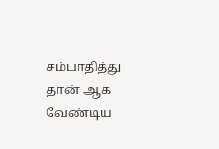சம்பாதித்து தான் ஆக வேண்டிய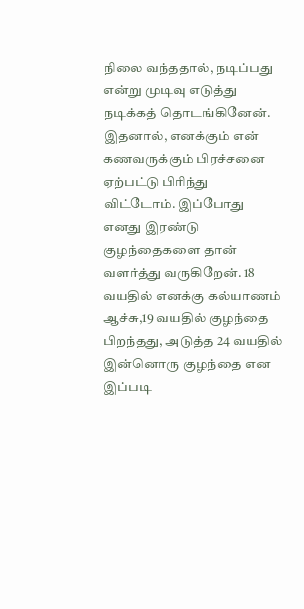நிலை வந்ததால், நடிப்பது என்று முடிவு எடுத்து நடிக்கத் தொடங்கினேன். இதனால், எனக்கும் என் கணவருக்கும் பிரச்சனை ஏற்பட்டு பிரிந்து விட்டோம். இப்போது எனது இரண்டு குழந்தைகளை தான் வளர்த்து வருகிறேன். 18 வயதில் எனக்கு கல்யாணம் ஆச்சு,19 வயதில் குழந்தை பிறந்தது, அடுத்த 24 வயதில் இன்னொரு குழந்தை என இப்படி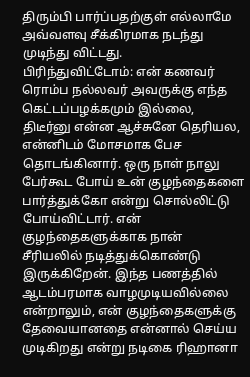திரும்பி பார்ப்பதற்குள் எல்லாமே அவ்வளவு சீக்கிரமாக நடந்து முடிந்து விட்டது.
பிரிந்துவிட்டோம்: என் கணவர் ரொம்ப நல்லவர் அவருக்கு எந்த கெட்டப்பழக்கமும் இல்லை, திடீர்னு என்ன ஆச்சுனே தெரியல, என்னிடம் மோசமாக பேச தொடங்கினார். ஒரு நாள் நாலு பேர்கூட போய் உன் குழந்தைகளை பார்த்துக்கோ என்று சொல்லிட்டு போய்விட்டார். என் குழந்தைகளுக்காக நான் சீரியலில் நடித்துக்கொண்டு இருக்கிறேன். இந்த பணத்தில் ஆடம்பரமாக வாழமுடியவில்லை என்றாலும், என் குழந்தைகளுக்கு தேவையானதை என்னால் செய்ய முடிகிறது என்று நடிகை ரிஹானா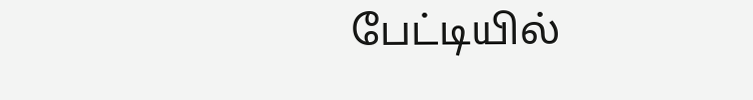பேட்டியில்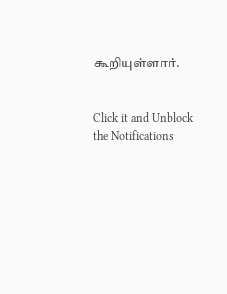கூறியுள்ளார்.


Click it and Unblock the Notifications